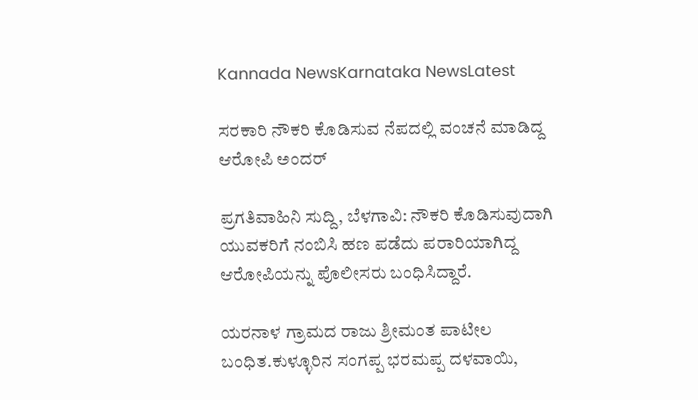Kannada NewsKarnataka NewsLatest

ಸರಕಾರಿ ನೌಕರಿ ಕೊಡಿಸುವ ನೆಪದಲ್ಲಿ ವಂಚನೆ ಮಾಡಿದ್ದ ಆರೋಪಿ ಅಂದರ್

ಪ್ರಗತಿವಾಹಿನಿ ಸುದ್ದಿ, ಬೆಳಗಾವಿ: ನೌಕರಿ ಕೊಡಿಸುವುದಾಗಿ ಯುವಕರಿಗೆ ನಂಬಿಸಿ ಹಣ ಪಡೆದು ಪರಾರಿಯಾಗಿದ್ದ ಆರೋಪಿಯನ್ನು ಪೊಲೀಸರು ಬಂಧಿಸಿದ್ದಾರೆ.

ಯರನಾಳ ಗ್ರಾಮದ ರಾಜು ಶ್ರೀಮಂತ ಪಾಟೀಲ ಬಂಧಿತ.ಕುಳ್ಳೂರಿನ ಸಂಗಪ್ಪ ಭರಮಪ್ಪ ದಳವಾಯಿ,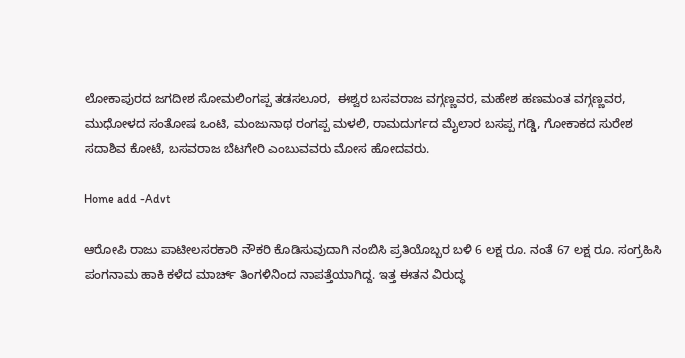ಲೋಕಾಪುರದ ಜಗದೀಶ ಸೋಮಲಿಂಗಪ್ಪ ತಡಸಲೂರ,  ಈಶ್ವರ ಬಸವರಾಜ ವಗ್ಗಣ್ಣವರ, ಮಹೇಶ ಹಣಮಂತ ವಗ್ಗಣ್ಣವರ, ಮುಧೋಳದ ಸಂತೋಷ ಒಂಟಿ, ಮಂಜುನಾಥ ರಂಗಪ್ಪ ಮಳಲಿ, ರಾಮದುರ್ಗದ ಮೈಲಾರ ಬಸಪ್ಪ ಗಡ್ಡಿ, ಗೋಕಾಕದ ಸುರೇಶ ಸದಾಶಿವ ಕೋಟೆ, ಬಸವರಾಜ ಬೆಟಗೇರಿ ಎಂಬುವವರು ಮೋಸ ಹೋದವರು.

Home add -Advt

ಆರೋಪಿ ರಾಜು ಪಾಟೀಲಸರಕಾರಿ ನೌಕರಿ ಕೊಡಿಸುವುದಾಗಿ ನಂಬಿಸಿ ಪ್ರತಿಯೊಬ್ಬರ ಬಳಿ 6 ಲಕ್ಷ ರೂ. ನಂತೆ 67 ಲಕ್ಷ ರೂ. ಸಂಗ್ರಹಿಸಿ ಪಂಗನಾಮ ಹಾಕಿ ಕಳೆದ ಮಾರ್ಚ್ ತಿಂಗಳಿನಿಂದ ನಾಪತ್ತೆಯಾಗಿದ್ದ. ಇತ್ತ ಈತನ ವಿರುದ್ಧ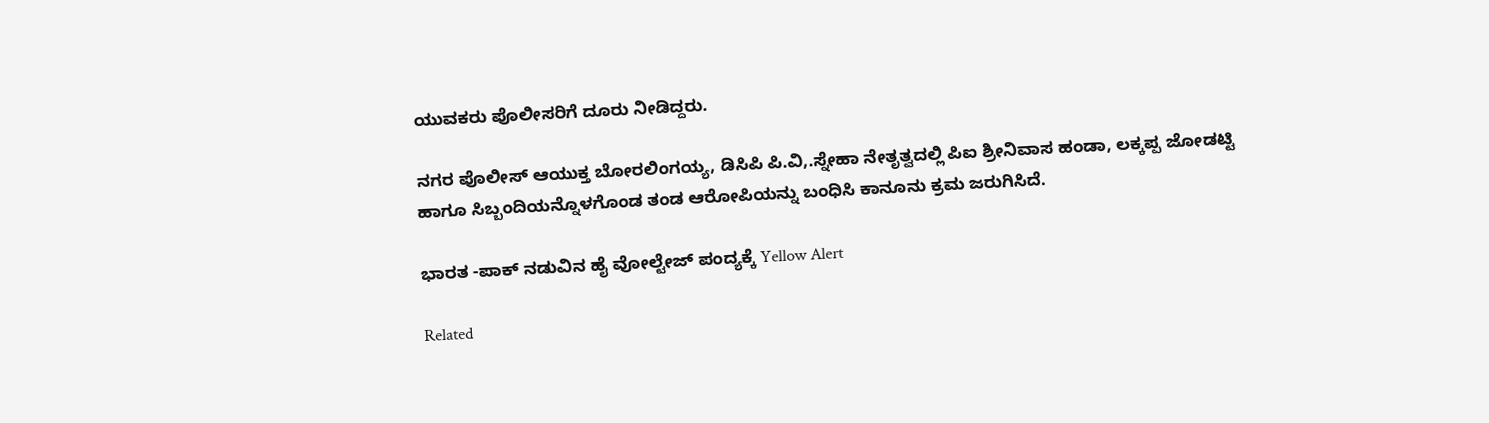ಯುವಕರು ಪೊಲೀಸರಿಗೆ ದೂರು ನೀಡಿದ್ದರು.

ನಗರ ಪೊಲೀಸ್ ಆಯುಕ್ತ ಬೋರಲಿಂಗಯ್ಯ, ಡಿಸಿಪಿ ಪಿ.ವಿ,.ಸ್ನೇಹಾ ನೇತೃತ್ವದಲ್ಲಿ ಪಿಐ ಶ್ರೀನಿವಾಸ ಹಂಡಾ, ಲಕ್ಕಪ್ಪ ಜೋಡಟ್ಟಿ ಹಾಗೂ ಸಿಬ್ಬಂದಿಯನ್ನೊಳಗೊಂಡ ತಂಡ ಆರೋಪಿಯನ್ನು ಬಂಧಿಸಿ ಕಾನೂನು ಕ್ರಮ ಜರುಗಿಸಿದೆ.

ಭಾರತ -ಪಾಕ್ ನಡುವಿನ ಹೈ ವೋಲ್ಟೇಜ್ ಪಂದ್ಯಕ್ಕೆ Yellow Alert

Related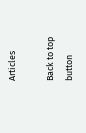Articles

Back to top button